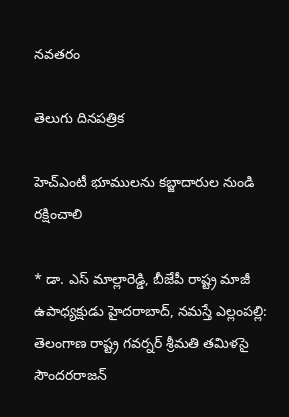నవతరం

తెలుగు దినపత్రిక

హెచ్ఎంటీ భూములను కబ్జాదారుల నుండి రక్షించాలి

* డా. ఎస్ మాల్లారెడ్డి, బీజేపీ రాష్ట్ర మాజీ ఉపాధ్యక్షుడు హైదరాబాద్, నమస్తే ఎల్లంపల్లి: తెలంగాణ రాష్ట్ర గవర్నర్ శ్రీమతి తమిళసై సౌందరరాజన్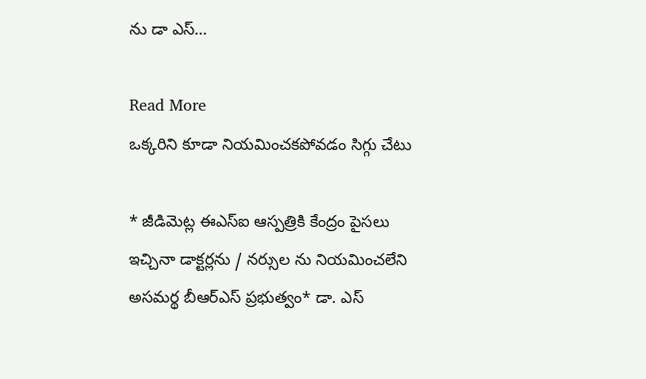ను డా ఎస్…

Read More
ఒక్కరిని కూడా నియమించకపోవడం సిగ్గు చేటు

* జీడిమెట్ల ఈఎస్ఐ ఆస్పత్రికి కేంద్రం పైసలు ఇచ్చినా డాక్టర్లను / నర్సుల ను నియమించలేని అసమర్థ బీఆర్ఎస్ ప్రభుత్వం* డా. ఎస్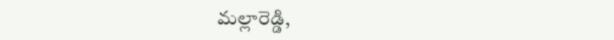మల్లారెడ్డి,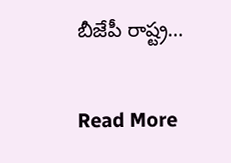బీజేపీ రాష్ట్ర…

Read More